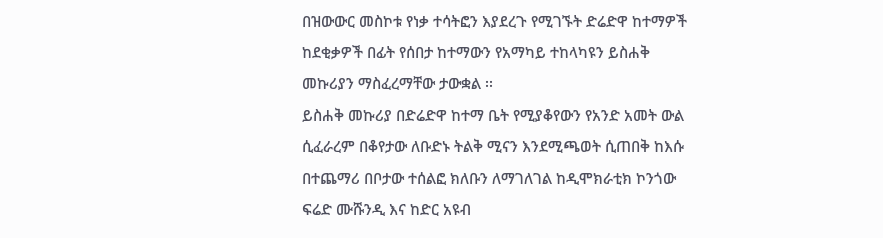በዝውውር መስኮቱ የነቃ ተሳትፎን እያደረጉ የሚገኙት ድሬድዋ ከተማዎች ከደቂቃዎች በፊት የሰበታ ከተማውን የአማካይ ተከላካዩን ይስሐቅ መኩሪያን ማስፈረማቸው ታውቋል ፡፡
ይስሐቅ መኩሪያ በድሬድዋ ከተማ ቤት የሚያቆየውን የአንድ አመት ውል ሲፈራረም በቆየታው ለቡድኑ ትልቅ ሚናን እንደሚጫወት ሲጠበቅ ከእሱ በተጨማሪ በቦታው ተሰልፎ ክለቡን ለማገለገል ከዲሞክራቲክ ኮንጎው ፍሬድ ሙሹንዲ እና ከድር አዩብ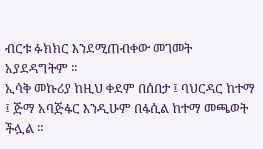ብርቱ ፉክክር እንደሚጠብቀው መገመት አያደዳግትም ።
ኢሳቅ መኩሪያ ከዚህ ቀደም በሰበታ ፤ ባህርዳር ከተማ ፤ ጅማ አባጅፋር እንዲሁም በፋሲል ከተማ መጫወት ችሏል ፡፡